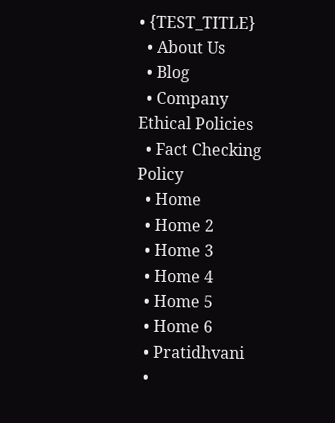• {TEST_TITLE}
  • About Us
  • Blog
  • Company Ethical Policies
  • Fact Checking Policy
  • Home
  • Home 2
  • Home 3
  • Home 4
  • Home 5
  • Home 6
  • Pratidhvani
  •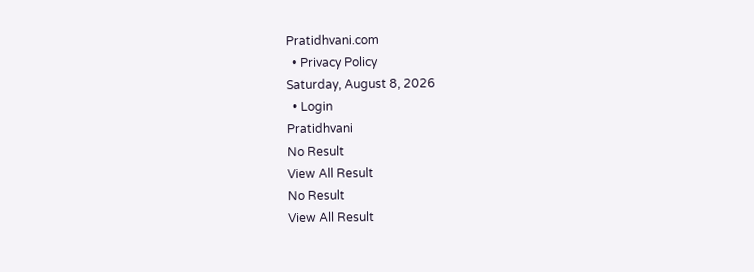Pratidhvani.com
  • Privacy Policy
Saturday, August 8, 2026
  • Login
Pratidhvani
No Result
View All Result
No Result
View All Result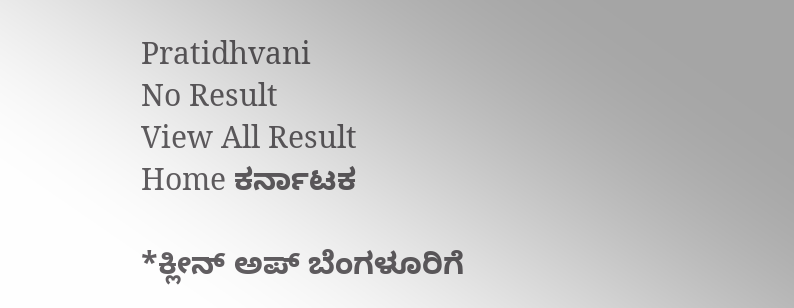Pratidhvani
No Result
View All Result
Home ಕರ್ನಾಟಕ

*ಕ್ಲೀನ್ ಅಪ್ ಬೆಂಗಳೂರಿಗೆ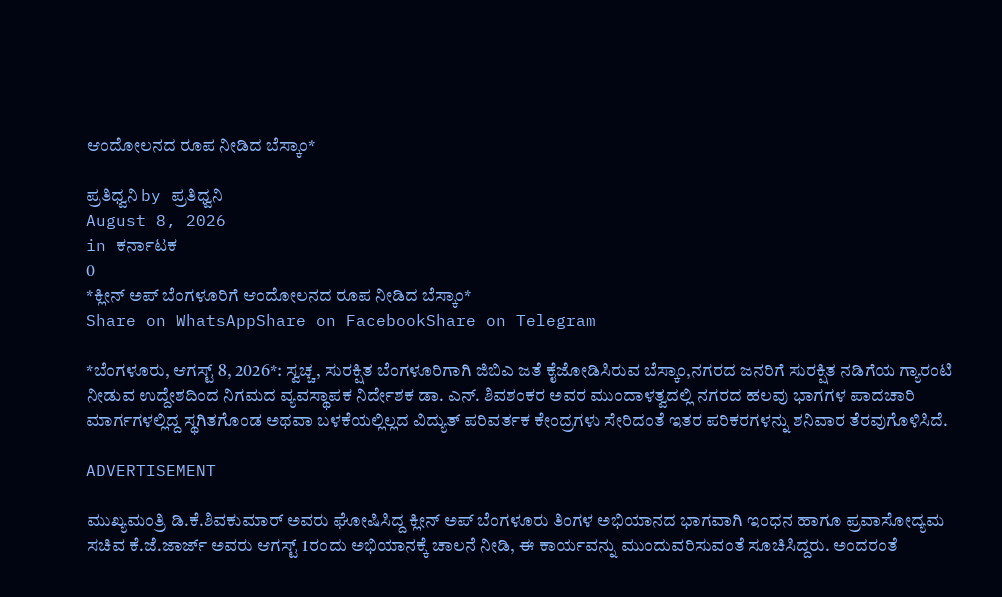ಆಂದೋಲನದ ರೂಪ ನೀಡಿದ ಬೆಸ್ಕಾಂ*

ಪ್ರತಿಧ್ವನಿ by ಪ್ರತಿಧ್ವನಿ
August 8, 2026
in ಕರ್ನಾಟಕ
0
*ಕ್ಲೀನ್ ಅಪ್ ಬೆಂಗಳೂರಿಗೆ ಆಂದೋಲನದ ರೂಪ ನೀಡಿದ ಬೆಸ್ಕಾಂ*
Share on WhatsAppShare on FacebookShare on Telegram

*ಬೆಂಗಳೂರು, ಆಗಸ್ಟ್ 8, 2026*: ಸ್ವಚ್ಚ, ಸುರಕ್ಷಿತ ಬೆಂಗಳೂರಿಗಾಗಿ ಜಿಬಿಎ ಜತೆ ಕೈಜೋಡಿಸಿರುವ ಬೆಸ್ಕಾಂ,ನಗರದ ಜನರಿಗೆ ಸುರಕ್ಷಿತ ನಡಿಗೆಯ ಗ್ಯಾರಂಟಿ ನೀಡುವ ಉದ್ದೇಶದಿಂದ ನಿಗಮದ ವ್ಯವಸ್ಥಾಪಕ ನಿರ್ದೇಶಕ ಡಾ. ಎನ್‌. ಶಿವಶಂಕರ ಅವರ ಮುಂದಾಳತ್ವದಲ್ಲಿ ನಗರದ ಹಲವು ಭಾಗಗಳ ಪಾದಚಾರಿ ಮಾರ್ಗಗಳಲ್ಲಿದ್ದ ಸ್ಥಗಿತಗೊಂಡ ಅಥವಾ ಬಳಕೆಯಲ್ಲಿಲ್ಲದ ವಿದ್ಯುತ್ ಪರಿವರ್ತಕ ಕೇಂದ್ರಗಳು ಸೇರಿದಂತೆ ಇತರ ಪರಿಕರಗಳನ್ನು ಶನಿವಾರ ತೆರವುಗೊಳಿಸಿದೆ.

ADVERTISEMENT

ಮುಖ್ಯಮಂತ್ರಿ ಡಿ.ಕೆ.ಶಿವಕುಮಾರ್ ಅವರು ಘೋಷಿಸಿದ್ದ ಕ್ಲೀನ್ ಅಪ್ ಬೆಂಗಳೂರು ತಿಂಗಳ ಅಭಿಯಾನದ ಭಾಗವಾಗಿ ಇಂಧನ ಹಾಗೂ ಪ್ರವಾಸೋದ್ಯಮ ಸಚಿವ ಕೆ.ಜೆ.ಜಾರ್ಜ್ ಅವರು ಆಗಸ್ಟ್‌ 1ರಂದು ಅಭಿಯಾನಕ್ಕೆ ಚಾಲನೆ ನೀಡಿ, ಈ ಕಾರ್ಯವನ್ನು ಮುಂದುವರಿಸುವಂತೆ ಸೂಚಿಸಿದ್ದರು. ಅಂದರಂತೆ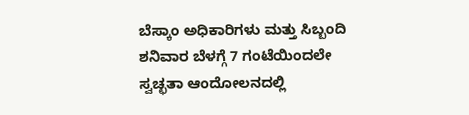ಬೆಸ್ಕಾಂ ಅಧಿಕಾರಿಗಳು ಮತ್ತು ಸಿಬ್ಬಂದಿ ಶನಿವಾರ ಬೆಳಗ್ಗೆ 7 ಗಂಟೆಯಿಂದಲೇ ಸ್ವಚ್ಛತಾ ಆಂದೋಲನದಲ್ಲಿ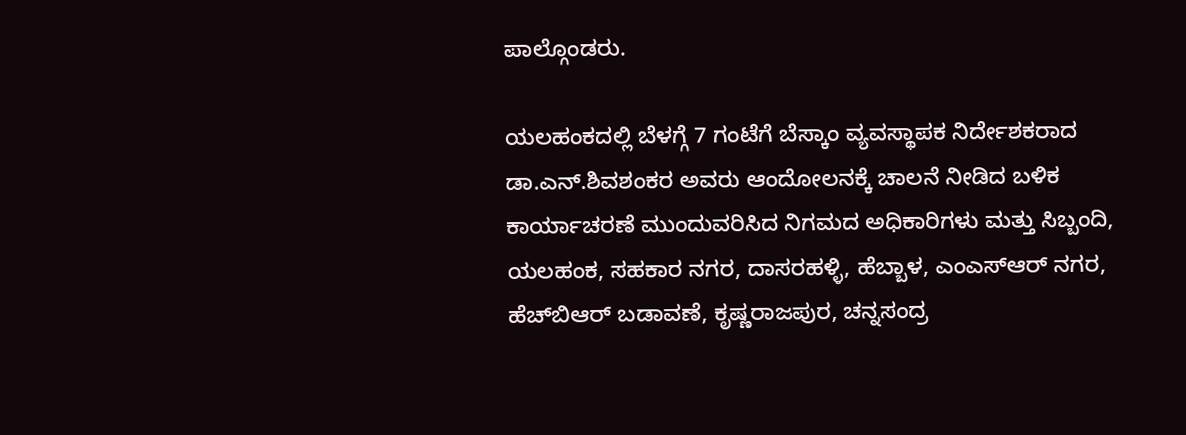ಪಾಲ್ಗೊಂಡರು.

ಯಲಹಂಕದಲ್ಲಿ ಬೆಳಗ್ಗೆ 7 ಗಂಟೆಗೆ ಬೆಸ್ಕಾಂ ವ್ಯವಸ್ಥಾಪಕ ನಿರ್ದೇಶಕರಾದ ಡಾ.ಎನ್.ಶಿವಶಂಕರ ಅವರು ಆಂದೋಲನಕ್ಕೆ ಚಾಲನೆ ನೀಡಿದ ಬಳಿಕ ಕಾರ್ಯಾಚರಣೆ ಮುಂದುವರಿಸಿದ ನಿಗಮದ ಅಧಿಕಾರಿಗಳು ಮತ್ತು ಸಿಬ್ಬಂದಿ, ಯಲಹಂಕ, ಸಹಕಾರ ನಗರ, ದಾಸರಹಳ್ಳಿ, ಹೆಬ್ಬಾಳ, ಎಂಎಸ್‌ಆರ್‌ ನಗರ, ಹೆಚ್‌ಬಿಆರ್‌ ಬಡಾವಣೆ, ಕೃಷ್ಣರಾಜಪುರ, ಚನ್ನಸಂದ್ರ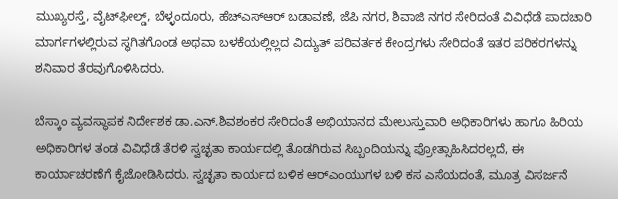ಮುಖ್ಯರಸ್ತೆ, ವೈಟ್‌ಫೀಲ್ಡ್‌, ಬೆಳ್ಳಂದೂರು, ಹೆಚ್‌ಎಸ್‌ಆರ್ ಬಡಾವಣೆ, ಜೆಪಿ ನಗರ, ಶಿವಾಜಿ ನಗರ ಸೇರಿದಂತೆ ವಿವಿಧೆಡೆ ಪಾದಚಾರಿ ಮಾರ್ಗಗಳಲ್ಲಿರುವ ಸ್ಥಗಿತಗೊಂಡ ಅಥವಾ ಬಳಕೆಯಲ್ಲಿಲ್ಲದ ವಿದ್ಯುತ್ ಪರಿವರ್ತಕ ಕೇಂದ್ರಗಳು ಸೇರಿದಂತೆ ಇತರ ಪರಿಕರಗಳನ್ನು ಶನಿವಾರ ತೆರವುಗೊಳಿಸಿದರು.

ಬೆಸ್ಕಾಂ ವ್ಯವಸ್ಥಾಪಕ ನಿರ್ದೇಶಕ ಡಾ.ಎನ್.ಶಿವಶಂಕರ ಸೇರಿದಂತೆ ಅಭಿಯಾನದ ಮೇಲುಸ್ತುವಾರಿ ಅಧಿಕಾರಿಗಳು ಹಾಗೂ ಹಿರಿಯ ಅಧಿಕಾರಿಗಳ ತಂಡ ವಿವಿಧೆಡೆ ತೆರಳಿ ಸ್ವಚ್ಛತಾ ಕಾರ್ಯದಲ್ಲಿ ತೊಡಗಿರುವ ಸಿಬ್ಬಂದಿಯನ್ನು ಪ್ರೋತ್ಸಾಹಿಸಿದರಲ್ಲದೆ, ಈ ಕಾರ್ಯಾಚರಣೆಗೆ ಕೈಜೋಡಿಸಿದರು. ಸ್ವಚ್ಛತಾ ಕಾರ್ಯದ ಬಳಿಕ ಆರ್‌ಎಂಯುಗಳ ಬಳಿ ಕಸ ಎಸೆಯದಂತೆ, ಮೂತ್ರ ವಿಸರ್ಜನೆ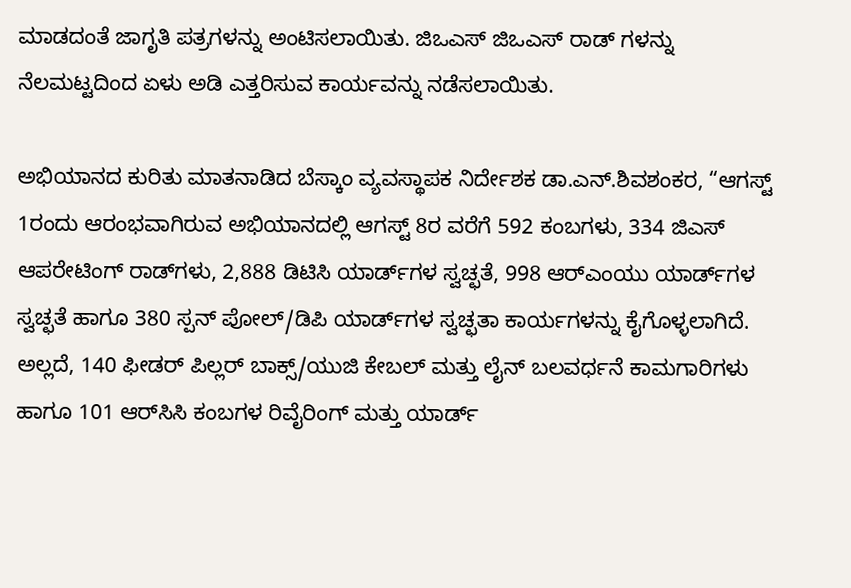ಮಾಡದಂತೆ ಜಾಗೃತಿ ಪತ್ರಗಳನ್ನು ಅಂಟಿಸಲಾಯಿತು. ಜಿಒಎಸ್‌ ಜಿಒಎಸ್ ರಾಡ್ ಗಳನ್ನು ನೆಲಮಟ್ಟದಿಂದ ಏಳು ಅಡಿ ಎತ್ತರಿಸುವ ಕಾರ್ಯವನ್ನು ನಡೆಸಲಾಯಿತು.

ಅಭಿಯಾನದ ಕುರಿತು ಮಾತನಾಡಿದ ಬೆಸ್ಕಾಂ ವ್ಯವಸ್ಥಾಪಕ ನಿರ್ದೇಶಕ ಡಾ.ಎನ್.ಶಿವಶಂಕರ, “ಆಗಸ್ಟ್‌ 1ರಂದು ಆರಂಭವಾಗಿರುವ ಅಭಿಯಾನದಲ್ಲಿ ಆಗಸ್ಟ್ 8ರ ವರೆಗೆ 592 ಕಂಬಗಳು, 334 ಜಿಎಸ್ ಆಪರೇಟಿಂಗ್ ರಾಡ್‌ಗಳು, 2,888 ಡಿಟಿಸಿ ಯಾರ್ಡ್‌ಗಳ ಸ್ವಚ್ಛತೆ, 998 ಆರ್‌ಎಂಯು ಯಾರ್ಡ್‌ಗಳ ಸ್ವಚ್ಛತೆ ಹಾಗೂ 380 ಸ್ಪನ್ ಪೋಲ್/ಡಿಪಿ ಯಾರ್ಡ್‌ಗಳ ಸ್ವಚ್ಛತಾ ಕಾರ್ಯಗಳನ್ನು ಕೈಗೊಳ್ಳಲಾಗಿದೆ. ಅಲ್ಲದೆ, 140 ಫೀಡರ್ ಪಿಲ್ಲರ್ ಬಾಕ್ಸ್/ಯುಜಿ ಕೇಬಲ್ ಮತ್ತು ಲೈನ್ ಬಲವರ್ಧನೆ ಕಾಮಗಾರಿಗಳು ಹಾಗೂ 101 ಆರ್‌ಸಿಸಿ ಕಂಬಗಳ ರಿವೈರಿಂಗ್ ಮತ್ತು ಯಾರ್ಡ್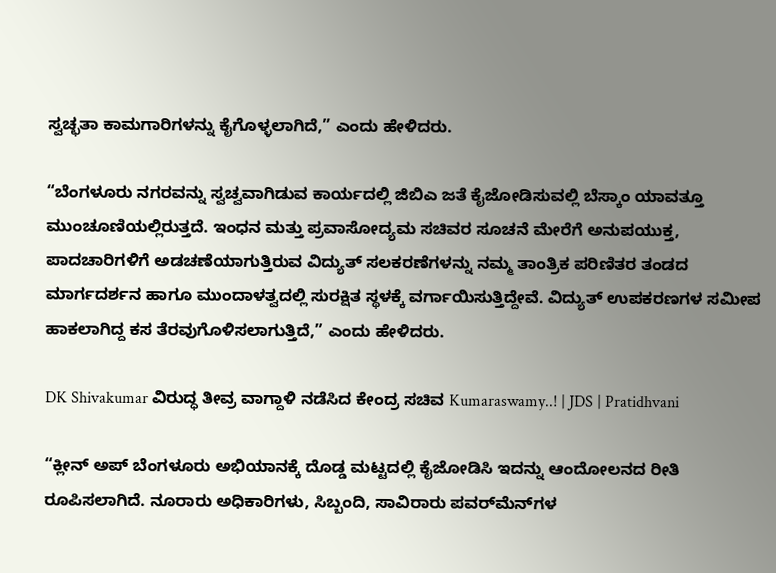ಸ್ವಚ್ಛತಾ ಕಾಮಗಾರಿಗಳನ್ನು ಕೈಗೊಳ್ಳಲಾಗಿದೆ,” ಎಂದು ಹೇಳಿದರು.

“ಬೆಂಗಳೂರು ನಗರವನ್ನು ಸ್ವಚ್ವವಾಗಿಡುವ ಕಾರ್ಯದಲ್ಲಿ ಜಿಬಿಎ ಜತೆ ಕೈಜೋಡಿಸುವಲ್ಲಿ ಬೆಸ್ಕಾಂ ಯಾವತ್ತೂ ಮುಂಚೂಣಿಯಲ್ಲಿರುತ್ತದೆ. ಇಂಧನ ಮತ್ತು ಪ್ರವಾಸೋದ್ಯಮ ಸಚಿವರ ಸೂಚನೆ ಮೇರೆಗೆ ಅನುಪಯುಕ್ತ, ಪಾದಚಾರಿಗಳಿಗೆ ಅಡಚಣೆಯಾಗುತ್ತಿರುವ ವಿದ್ಯುತ್ ಸಲಕರಣೆಗಳನ್ನು ನಮ್ಮ ತಾಂತ್ರಿಕ ಪರಿಣಿತರ ತಂಡದ ಮಾರ್ಗದರ್ಶನ ಹಾಗೂ ಮುಂದಾಳತ್ವದಲ್ಲಿ ಸುರಕ್ಷಿತ ಸ್ಥಳಕ್ಕೆ ವರ್ಗಾಯಿಸುತ್ತಿದ್ದೇವೆ. ವಿದ್ಯುತ್ ಉಪಕರಣಗಳ ಸಮೀಪ ಹಾಕಲಾಗಿದ್ದ ಕಸ ತೆರವುಗೊಳಿಸಲಾಗುತ್ತಿದೆ,” ಎಂದು ಹೇಳಿದರು.

DK Shivakumar ವಿರುದ್ಧ ತೀವ್ರ ವಾಗ್ದಾಳಿ ನಡೆಸಿದ ಕೇಂದ್ರ ಸಚಿವ Kumaraswamy..! | JDS | Pratidhvani

“ಕ್ಲೀನ್ ಅಪ್ ಬೆಂಗಳೂರು ಅಭಿಯಾನಕ್ಕೆ ದೊಡ್ಡ ಮಟ್ಟದಲ್ಲಿ ಕೈಜೋಡಿಸಿ ಇದನ್ನು ಆಂದೋಲನದ ರೀತಿ ರೂಪಿಸಲಾಗಿದೆ. ನೂರಾರು ಅಧಿಕಾರಿಗಳು, ಸಿಬ್ಬಂದಿ, ಸಾವಿರಾರು ಪವರ್‌ಮೆನ್‌ಗಳ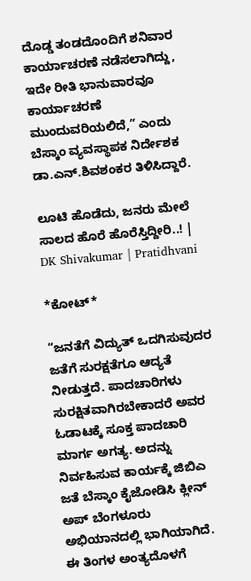ದೊಡ್ಡ ತಂಡದೊಂದಿಗೆ ಶನಿವಾರ ಕಾರ್ಯಾಚರಣೆ ನಡೆಸಲಾಗಿದ್ದು, ಇದೇ ರೀತಿ ಭಾನುವಾರವೂ ಕಾರ್ಯಾಚರಣೆ ಮುಂದುವರಿಯಲಿದೆ,” ಎಂದು ಬೆಸ್ಕಾಂ ವ್ಯವಸ್ಥಾಪಕ ನಿರ್ದೇಶಕ ಡಾ.ಎನ್.ಶಿವಶಂಕರ ತಿಳಿಸಿದ್ದಾರೆ.

ಲೂಟಿ ಹೊಡೆದು, ಜನರು ಮೇಲೆ ಸಾಲದ ಹೊರೆ ಹೊರೆಸ್ತಿದ್ದೀರಿ..! | DK Shivakumar | Pratidhvani

*ಕೋಟ್*

“ಜನತೆಗೆ ವಿದ್ಯುತ್ ಒದಗಿಸುವುದರ ಜತೆಗೆ ಸುರಕ್ಷತೆಗೂ ಆದ್ಯತೆ ನೀಡುತ್ತದೆ. ಪಾದಚಾರಿಗಳು ಸುರಕ್ಷಿತವಾಗಿರಬೇಕಾದರೆ ಅವರ ಓಡಾಟಕ್ಕೆ ಸೂಕ್ತ ಪಾದಚಾರಿ ಮಾರ್ಗ ಅಗತ್ಯ. ಅದನ್ನು ನಿರ್ವಹಿಸುವ ಕಾರ್ಯಕ್ಕೆ ಜಿಬಿಎ ಜತೆ ಬೆಸ್ಕಾಂ ಕೈಜೋಡಿಸಿ ಕ್ಲೀನ್ ಅಪ್ ಬೆಂಗಳೂರು ಅಭಿಯಾನದಲ್ಲಿ ಭಾಗಿಯಾಗಿದೆ. ಈ ತಿಂಗಳ ಅಂತ್ಯದೊಳಗೆ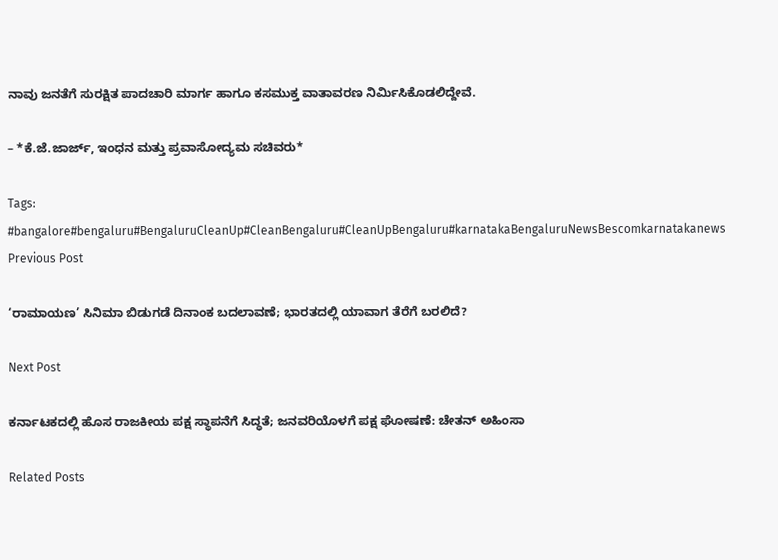ನಾವು ಜನತೆಗೆ ಸುರಕ್ಷಿತ ಪಾದಚಾರಿ ಮಾರ್ಗ ಹಾಗೂ ಕಸಮುಕ್ತ ವಾತಾವರಣ ನಿರ್ಮಿಸಿಕೊಡಲಿದ್ದೇವೆ.

– *ಕೆ.ಜೆ.ಜಾರ್ಜ್, ಇಂಧನ ಮತ್ತು ಪ್ರವಾಸೋದ್ಯಮ ಸಚಿವರು*

Tags: #bangalore#bengaluru#BengaluruCleanUp#CleanBengaluru#CleanUpBengaluru#karnatakaBengaluruNewsBescomkarnatakanews
Previous Post

‘ರಾಮಾಯಣ’ ಸಿನಿಮಾ ಬಿಡುಗಡೆ ದಿನಾಂಕ ಬದಲಾವಣೆ; ಭಾರತದಲ್ಲಿ ಯಾವಾಗ ತೆರೆಗೆ ಬರಲಿದೆ?

Next Post

ಕರ್ನಾಟಕದಲ್ಲಿ ಹೊಸ ರಾಜಕೀಯ ಪಕ್ಷ ಸ್ಥಾಪನೆಗೆ ಸಿದ್ಧತೆ; ಜನವರಿಯೊಳಗೆ ಪಕ್ಷ ಘೋಷಣೆ: ಚೇತನ್ ಅಹಿಂಸಾ

Related Posts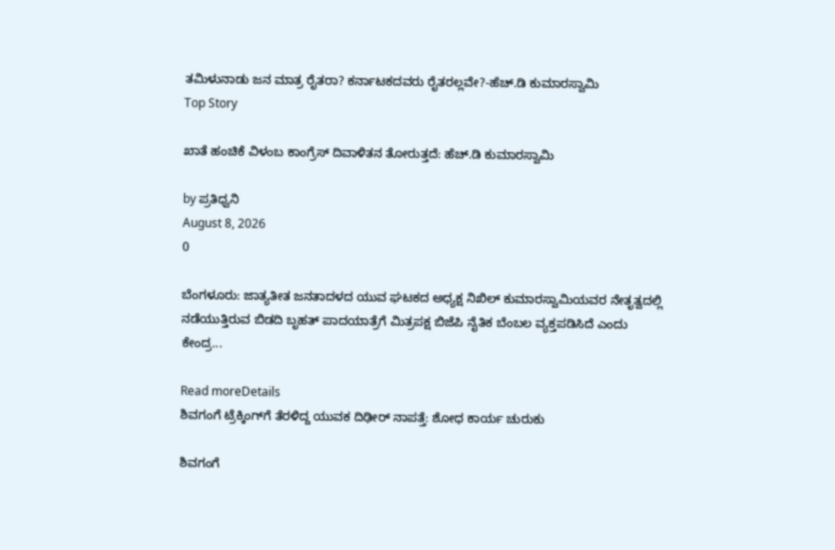ತಮಿಳುನಾಡು ಜನ ಮಾತ್ರ ರೈತರಾ? ಕರ್ನಾಟಕದವರು ರೈತರಲ್ಲವೇ?-ಹೆಚ್.ಡಿ ಕುಮಾರಸ್ವಾಮಿ
Top Story

ಖಾತೆ ಹಂಚಿಕೆ ವಿಳಂಬ ಕಾಂಗ್ರೆಸ್ ದಿವಾಳಿತನ ತೋರುತ್ತದೆ: ಹೆಚ್.ಡಿ ಕುಮಾರಸ್ವಾಮಿ

by ಪ್ರತಿಧ್ವನಿ
August 8, 2026
0

ಬೆಂಗಳೂರು: ಜಾತ್ಯತೀತ ಜನತಾದಳದ ಯುವ ಘಟಕದ ಅಧ್ಯಕ್ಷ ನಿಖಿಲ್ ಕುಮಾರಸ್ವಾಮಿಯವರ ನೇತೃತ್ವದಲ್ಲಿ ನಡೆಯುತ್ತಿರುವ ಬಿಡದಿ ಬೃಹತ್ ಪಾದಯಾತ್ರೆಗೆ ಮಿತ್ರಪಕ್ಷ ಬಿಜೆಪಿ ನೈತಿಕ ಬೆಂಬಲ ವ್ಯಕ್ತಪಡಿಸಿದೆ ಎಂದು ಕೇಂದ್ರ...

Read moreDetails
ಶಿವಗಂಗೆ ಟ್ರೆಕ್ಕಿಂಗ್‌ಗೆ ತೆರಳಿದ್ದ ಯುವಕ ದಿಢೀರ್‌ ನಾಪತ್ತೆ: ಶೋಧ ಕಾರ್ಯ ಚುರುಕು

ಶಿವಗಂಗೆ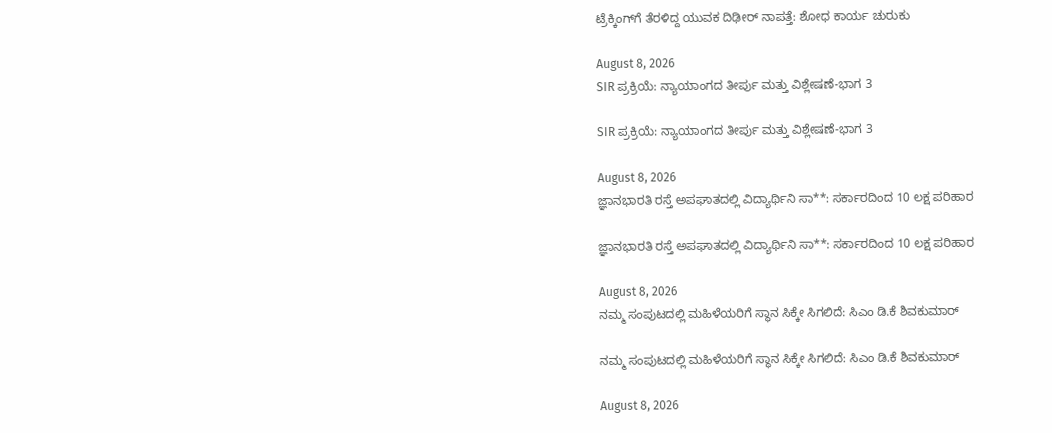ಟ್ರೆಕ್ಕಿಂಗ್‌ಗೆ ತೆರಳಿದ್ದ ಯುವಕ ದಿಢೀರ್‌ ನಾಪತ್ತೆ: ಶೋಧ ಕಾರ್ಯ ಚುರುಕು

August 8, 2026
SIR ಪ್ರಕ್ರಿಯೆ: ನ್ಯಾಯಾಂಗದ ತೀರ್ಪು ಮತ್ತು ವಿಶ್ಲೇಷಣೆ-ಭಾಗ 3

SIR ಪ್ರಕ್ರಿಯೆ: ನ್ಯಾಯಾಂಗದ ತೀರ್ಪು ಮತ್ತು ವಿಶ್ಲೇಷಣೆ-ಭಾಗ 3

August 8, 2026
ಜ್ಞಾನಭಾರತಿ ರಸ್ತೆ ಅಪಘಾತದಲ್ಲಿ ವಿದ್ಯಾರ್ಥಿನಿ ಸಾ**: ಸರ್ಕಾರದಿಂದ 10 ಲಕ್ಷ ಪರಿಹಾರ

ಜ್ಞಾನಭಾರತಿ ರಸ್ತೆ ಅಪಘಾತದಲ್ಲಿ ವಿದ್ಯಾರ್ಥಿನಿ ಸಾ**: ಸರ್ಕಾರದಿಂದ 10 ಲಕ್ಷ ಪರಿಹಾರ

August 8, 2026
ನಮ್ಮ ಸಂಪುಟದಲ್ಲಿ ಮಹಿಳೆಯರಿಗೆ ಸ್ಥಾನ ಸಿಕ್ಕೇ ಸಿಗಲಿದೆ: ಸಿಎಂ ಡಿ.ಕೆ ಶಿವಕುಮಾರ್

ನಮ್ಮ ಸಂಪುಟದಲ್ಲಿ ಮಹಿಳೆಯರಿಗೆ ಸ್ಥಾನ ಸಿಕ್ಕೇ ಸಿಗಲಿದೆ: ಸಿಎಂ ಡಿ.ಕೆ ಶಿವಕುಮಾರ್

August 8, 2026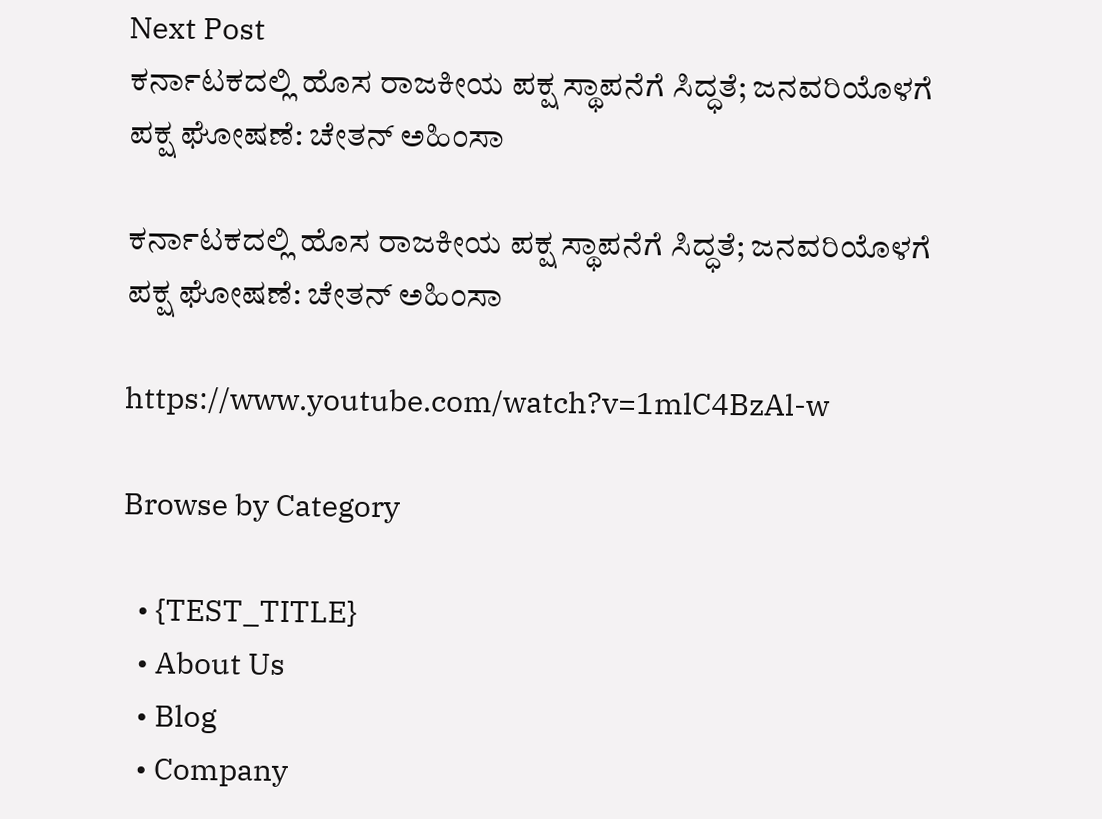Next Post
ಕರ್ನಾಟಕದಲ್ಲಿ ಹೊಸ ರಾಜಕೀಯ ಪಕ್ಷ ಸ್ಥಾಪನೆಗೆ ಸಿದ್ಧತೆ; ಜನವರಿಯೊಳಗೆ ಪಕ್ಷ ಘೋಷಣೆ: ಚೇತನ್ ಅಹಿಂಸಾ

ಕರ್ನಾಟಕದಲ್ಲಿ ಹೊಸ ರಾಜಕೀಯ ಪಕ್ಷ ಸ್ಥಾಪನೆಗೆ ಸಿದ್ಧತೆ; ಜನವರಿಯೊಳಗೆ ಪಕ್ಷ ಘೋಷಣೆ: ಚೇತನ್ ಅಹಿಂಸಾ

https://www.youtube.com/watch?v=1mlC4BzAl-w

Browse by Category

  • {TEST_TITLE}
  • About Us
  • Blog
  • Company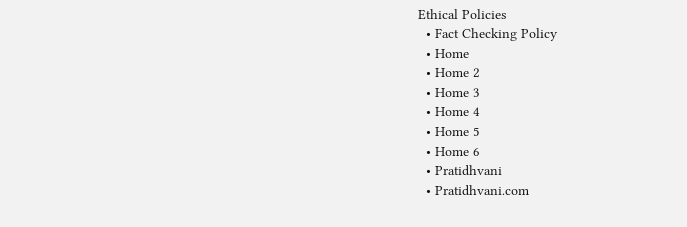Ethical Policies
  • Fact Checking Policy
  • Home
  • Home 2
  • Home 3
  • Home 4
  • Home 5
  • Home 6
  • Pratidhvani
  • Pratidhvani.com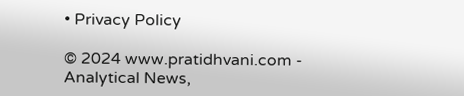• Privacy Policy

© 2024 www.pratidhvani.com - Analytical News,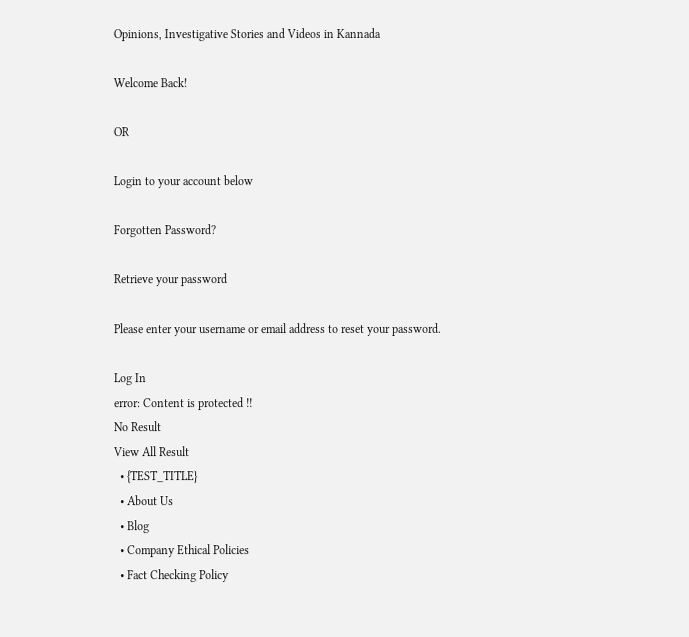Opinions, Investigative Stories and Videos in Kannada

Welcome Back!

OR

Login to your account below

Forgotten Password?

Retrieve your password

Please enter your username or email address to reset your password.

Log In
error: Content is protected !!
No Result
View All Result
  • {TEST_TITLE}
  • About Us
  • Blog
  • Company Ethical Policies
  • Fact Checking Policy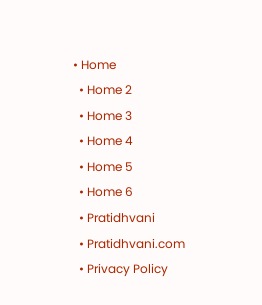• Home
  • Home 2
  • Home 3
  • Home 4
  • Home 5
  • Home 6
  • Pratidhvani
  • Pratidhvani.com
  • Privacy Policy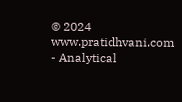© 2024 www.pratidhvani.com - Analytical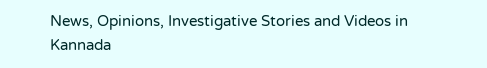News, Opinions, Investigative Stories and Videos in Kannada